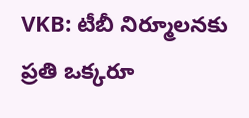VKB: టీబీ నిర్మూలనకు ప్రతి ఒక్కరూ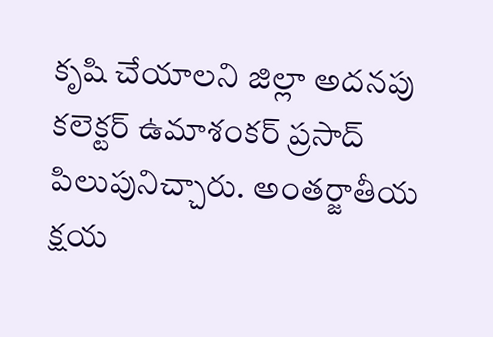కృషి చేయాలని జిల్లా అదనపు కలెక్టర్ ఉమాశంకర్ ప్రసాద్ పిలుపునిచ్చారు. అంతర్జాతీయ క్షయ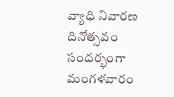వ్యాధి నివారణ దినోత్సవం సందర్భంగా మంగళవారం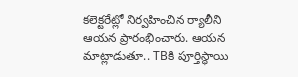కలెక్టరేట్లో నిర్వహించిన ర్యాలీని ఆయన ప్రారంభించారు. ఆయన మాట్లాడుతూ.. TBకి పూర్తిస్థాయి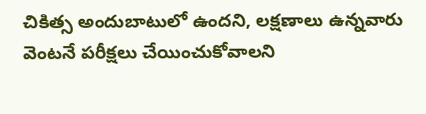చికిత్స అందుబాటులో ఉందని, లక్షణాలు ఉన్నవారు వెంటనే పరీక్షలు చేయించుకోవాలని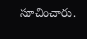సూచించారు.